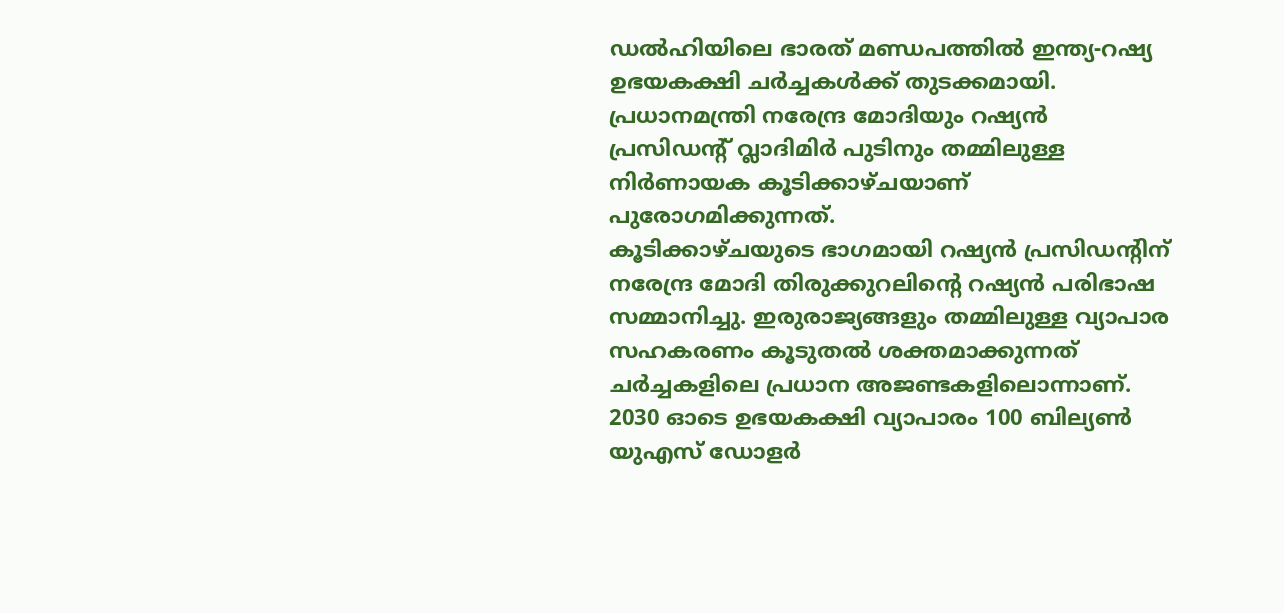ഡൽഹിയിലെ ഭാരത് മണ്ഡപത്തിൽ ഇന്ത്യ-റഷ്യ ഉഭയകക്ഷി ചർച്ചകൾക്ക് തുടക്കമായി. പ്രധാനമന്ത്രി നരേന്ദ്ര മോദിയും റഷ്യൻ പ്രസിഡന്റ് വ്ലാദിമിർ പുടിനും തമ്മിലുള്ള നിർണായക കൂടിക്കാഴ്ചയാണ് പുരോഗമിക്കുന്നത്.
കൂടിക്കാഴ്ചയുടെ ഭാഗമായി റഷ്യൻ പ്രസിഡന്റിന് നരേന്ദ്ര മോദി തിരുക്കുറലിന്റെ റഷ്യൻ പരിഭാഷ സമ്മാനിച്ചു. ഇരുരാജ്യങ്ങളും തമ്മിലുള്ള വ്യാപാര സഹകരണം കൂടുതൽ ശക്തമാക്കുന്നത് ചർച്ചകളിലെ പ്രധാന അജണ്ടകളിലൊന്നാണ്.
2030 ഓടെ ഉഭയകക്ഷി വ്യാപാരം 100 ബില്യൺ യുഎസ് ഡോളർ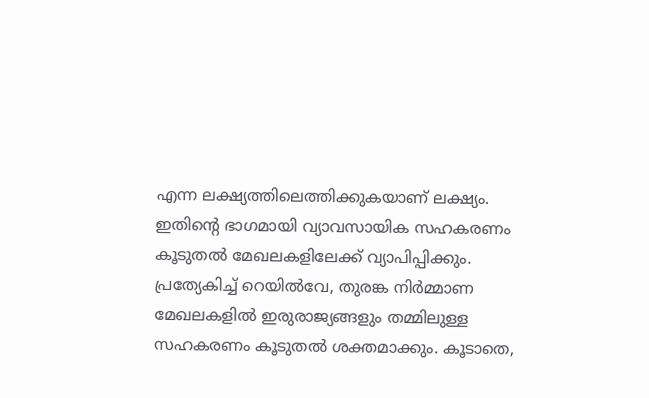എന്ന ലക്ഷ്യത്തിലെത്തിക്കുകയാണ് ലക്ഷ്യം. ഇതിന്റെ ഭാഗമായി വ്യാവസായിക സഹകരണം കൂടുതൽ മേഖലകളിലേക്ക് വ്യാപിപ്പിക്കും.
പ്രത്യേകിച്ച് റെയിൽവേ, തുരങ്ക നിർമ്മാണ മേഖലകളിൽ ഇരുരാജ്യങ്ങളും തമ്മിലുള്ള സഹകരണം കൂടുതൽ ശക്തമാക്കും. കൂടാതെ,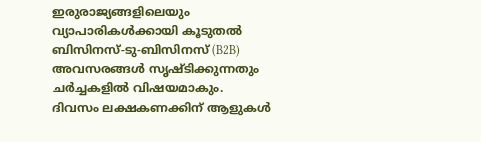ഇരുരാജ്യങ്ങളിലെയും വ്യാപാരികൾക്കായി കൂടുതൽ ബിസിനസ്-ടു-ബിസിനസ് (B2B) അവസരങ്ങൾ സൃഷ്ടിക്കുന്നതും ചർച്ചകളിൽ വിഷയമാകും.
ദിവസം ലക്ഷകണക്കിന് ആളുകൾ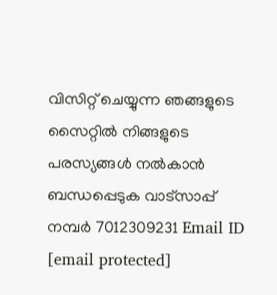വിസിറ്റ് ചെയ്യുന്ന ഞങ്ങളുടെ സൈറ്റിൽ നിങ്ങളുടെ പരസ്യങ്ങൾ നൽകാൻ ബന്ധപ്പെടുക വാട്സാപ്പ് നമ്പർ 7012309231 Email ID [email protected]